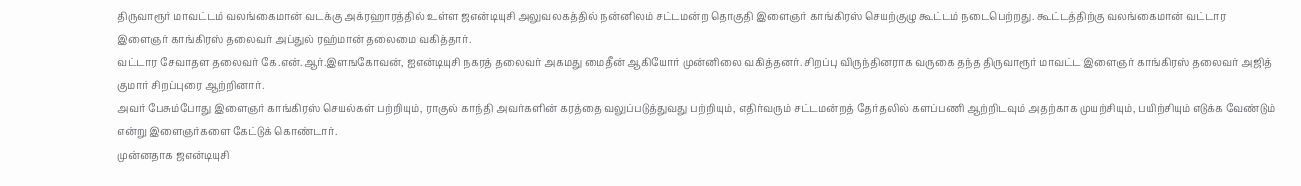திருவாரூர் மாவட்டம் வலங்கைமான் வடக்கு அக்ரஹாரத்தில் உள்ள ஜஎன்டியுசி அலுவலகத்தில் நன்னிலம் சட்டமன்ற தொகுதி இளைஞர் காங்கிரஸ் செயற்குழு கூட்டம் நடைபெற்றது. கூட்டத்திற்கு வலங்கைமான் வட்டார இளைஞர் காங்கிரஸ் தலைவர் அப்துல் ரஹ்மான் தலைமை வகித்தார்.
வட்டார சேவாதள தலைவர் கே.என்.ஆர்.இளஙகோவன், ஐஎன்டியுசி நகரத் தலைவர் அகமது மைதீன் ஆகியோர் முன்னிலை வகித்தனர். சிறப்பு விருந்தினராக வருகை தந்த திருவாரூர் மாவட்ட இளைஞர் காங்கிரஸ் தலைவர் அஜித் குமார் சிறப்புரை ஆற்றினார்.
அவர் பேசும்போது இளைஞர் காங்கிரஸ் செயல்கள் பற்றியும், ராகுல் காந்தி அவர்களின் கரத்தை வலுப்படுத்துவது பற்றியும், எதிர்வரும் சட்டமன்றத் தேர்தலில் களப்பணி ஆற்றிடவும் அதற்காக முயற்சியும், பயிற்சியும் எடுக்க வேண்டும் என்று இளைஞர்களை கேட்டுக் கொண்டார்.
முன்னதாக ஜஎன்டியுசி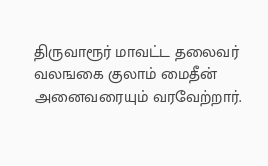திருவாரூர் மாவட்ட தலைவர் வலஙகை குலாம் மைதீன் அனைவரையும் வரவேற்றார்.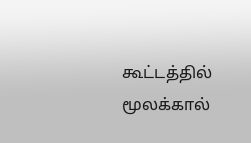கூட்டத்தில் மூலக்கால்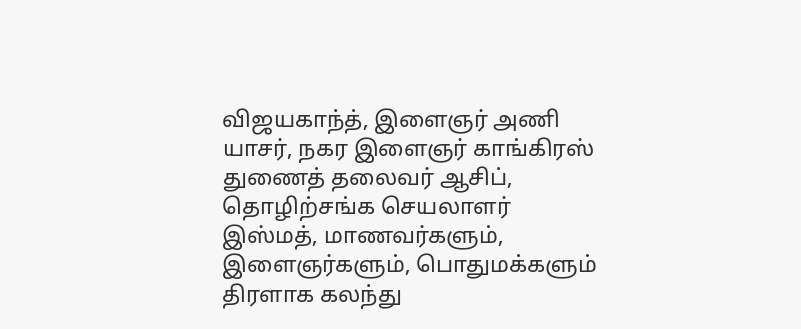விஜயகாந்த், இளைஞர் அணி யாசர், நகர இளைஞர் காங்கிரஸ் துணைத் தலைவர் ஆசிப், தொழிற்சங்க செயலாளர் இஸ்மத், மாணவர்களும், இளைஞர்களும், பொதுமக்களும் திரளாக கலந்து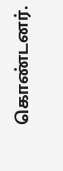கொண்டனர்.